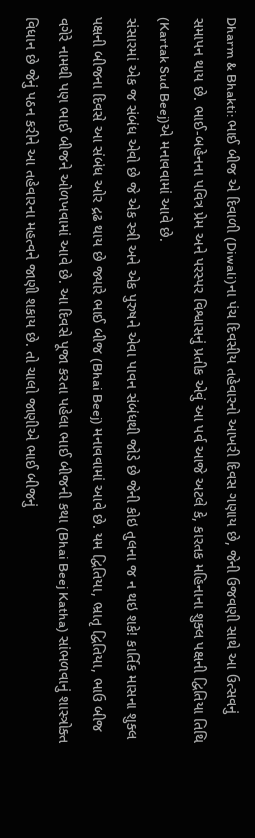Dharm & Bhakti: ભાઈ બીજ એ દિવાળી (Diwali)ના પંચ દિવસીય તહેવારનો આખરી દિવસ ગણાય છે, જેની ઉજવણી સાથે આ ઉત્સવનું સમાપન થાય છે. ભાઈ-બહેનના પવિત્ર પ્રેમ અને પરસ્પર વિશ્વાસનું પ્રતીક એવું આ પર્વ આજે અટલે કે, કારતક મહિનાના શુક્લ પક્ષની દ્વિતિયા તિથિ (Kartak Sud Beej)એ મનાવવામાં આવે છે.
સંસારમાં એક જ સંબંધ એવો છે જે એક સ્ત્રી અને એક પુરુષને એવા પાવન સંબંધથી જોડે છે જેની કોઇ તુલના જ ન થઇ શકે! કાર્તિક માસના શુક્લ પક્ષની બીજના દિવસે આ સંબંધ ઓર દ્રઢ થાય છે જ્યારે ભાઈ બીજ (Bhai Beej) મનાવવામાં આવે છે. યમ દ્વિતિયા, ભ્રાતૃ દ્વિતિયા, ભાઉ બીજ વગેરે નામથી પણ ભાઈ બીજને ઓળખવામાં આવે છે. આ દિવસે પૂજા કરતા પહેલા ભાઈ બીજની કથા (Bhai Beej Katha) સાંભળવાનું શાસ્ત્રોક્ત વિધાન છે જેનું પઠન કરીને આ તહેવારના મહત્વને જાણી શકાય છે. તો ચાલો જાણીએ ભાઈ બીજનું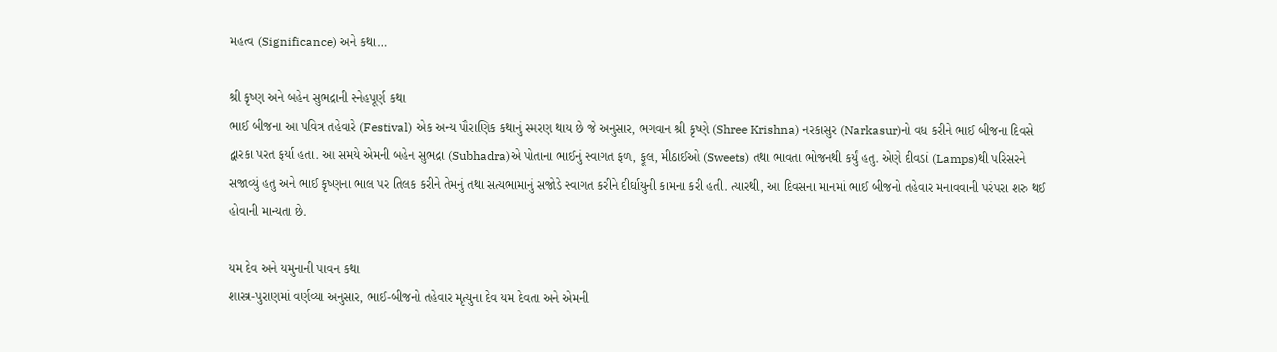મહત્વ (Significance) અને કથા…

શ્રી કૃષ્ણ અને બહેન સુભદ્રાની સ્નેહપૂર્ણ કથા
ભાઈ બીજના આ પવિત્ર તહેવારે (Festival) એક અન્ય પૌરાણિક કથાનું સ્મરણ થાય છે જે અનુસાર, ભગવાન શ્રી કૃષ્ણે (Shree Krishna) નરકાસુર (Narkasur)નો વધ કરીને ભાઈ બીજના દિવસે દ્વારકા પરત ફર્યા હતા. આ સમયે એમની બહેન સુભદ્રા (Subhadra)એ પોતાના ભાઈનું સ્વાગત ફળ, ફૂલ, મીઠાઈઓ (Sweets) તથા ભાવતા ભોજનથી કર્યું હતુ. એણે દીવડાં (Lamps)થી પરિસરને સજાવ્યું હતુ અને ભાઈ કૃષ્ણના ભાલ પર તિલક કરીને તેમનું તથા સત્યભામાનું સજોડે સ્વાગત કરીને દીર્ઘાયુની કામના કરી હતી. ત્યારથી, આ દિવસના માનમાં ભાઈ બીજનો તહેવાર મનાવવાની પરંપરા શરુ થઈ હોવાની માન્યતા છે.

યમ દેવ અને યમુનાની પાવન કથા
શાસ્ત્ર-પુરાણમાં વર્ણવ્યા અનુસાર, ભાઈ-બીજનો તહેવાર મૃત્યુના દેવ યમ દેવતા અને એમની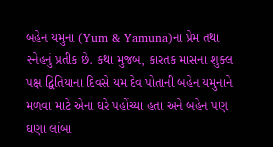બહેન યમુના (Yum & Yamuna)ના પ્રેમ તથા સ્નેહનું પ્રતીક છે. કથા મુજબ, કારતક માસના શુક્લ પક્ષ દ્વિતિયાના દિવસે યમ દેવ પોતાની બહેન યમુનાને મળવા માટે એના ઘરે પહોંચ્યા હતા અને બહેન પણ ઘણા લાંબા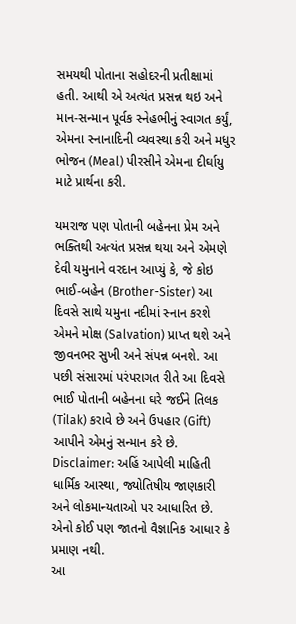સમયથી પોતાના સહોદરની પ્રતીક્ષામાં હતી. આથી એ અત્યંત પ્રસન્ન થઇ અને માન-સન્માન પૂર્વક સ્નેહભીનું સ્વાગત કર્યું, એમના સ્નાનાદિની વ્યવસ્થા કરી અને મધુર ભોજન (Meal) પીરસીને એમના દીર્ઘાયુ માટે પ્રાર્થના કરી.

યમરાજ પણ પોતાની બહેનના પ્રેમ અને ભક્તિથી અત્યંત પ્રસન્ન થયા અને એમણે દેવી યમુનાને વરદાન આપ્યું કે, જે કોઇ ભાઈ-બહેન (Brother-Sister) આ દિવસે સાથે યમુના નદીમાં સ્નાન કરશે એમને મોક્ષ (Salvation) પ્રાપ્ત થશે અને જીવનભર સુખી અને સંપન્ન બનશે. આ પછી સંસારમાં પરંપરાગત રીતે આ દિવસે ભાઈ પોતાની બહેનના ઘરે જઈને તિલક (Tilak) કરાવે છે અને ઉપહાર (Gift) આપીને એમનું સન્માન કરે છે.
Disclaimer: અહિં આપેલી માહિતી ધાર્મિક આસ્થા, જ્યોતિષીય જાણકારી અને લોકમાન્યતાઓ પર આધારિત છે. એનો કોઈ પણ જાતનો વૈજ્ઞાનિક આધાર કે પ્રમાણ નથી.
આ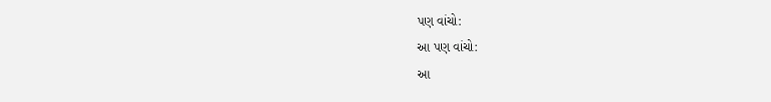પણ વાંચો:
આ પણ વાંચો:
આ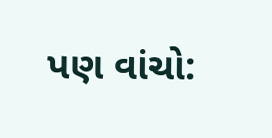પણ વાંચો: